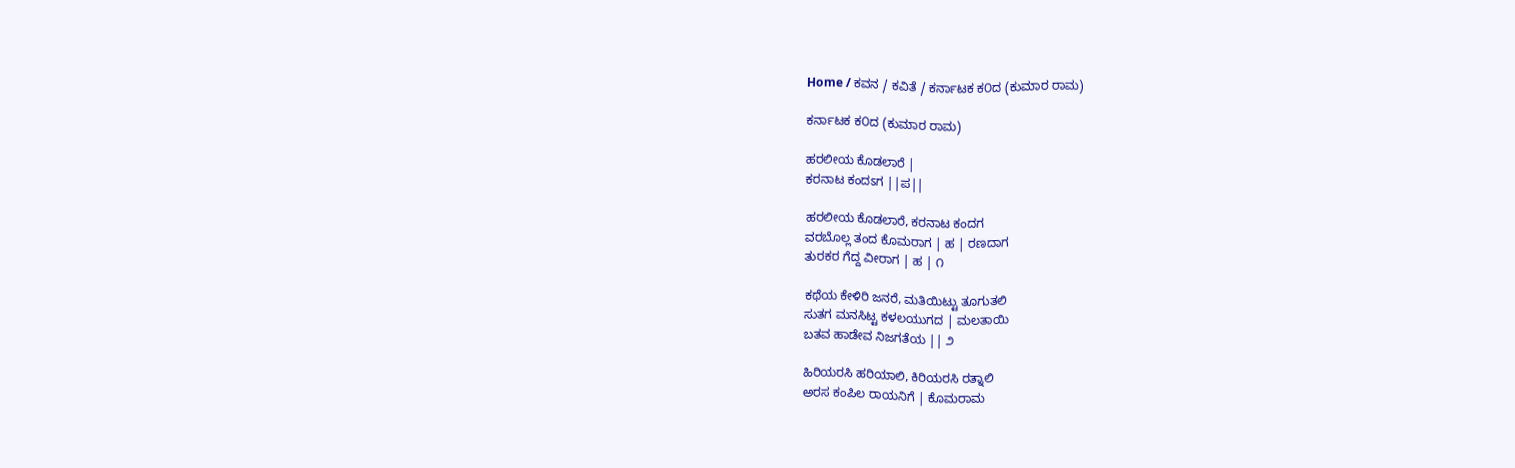Home / ಕವನ / ಕವಿತೆ / ಕರ್ನಾಟಕ ಕ೦ದ (ಕುಮಾರ ರಾಮ)

ಕರ್ನಾಟಕ ಕ೦ದ (ಕುಮಾರ ರಾಮ)

ಹರಲೀಯ ಕೊಡಲಾರೆ |
ಕರನಾಟ ಕಂದಽಗ ||ಪ||

ಹರಲೀಯ ಕೊಡಲಾರೆ, ಕರನಾಟ ಕಂದಗ
ವರಬೊಲ್ಲ ತಂದ ಕೊಮರಾಗ | ಹ | ರಣದಾಗ
ತುರಕರ ಗೆದ್ದ ವೀರಾಗ | ಹ | ೧

ಕಥೆಯ ಕೇಳಿರಿ ಜನರೆ, ಮತಿಯಿಟ್ಟು ತೂಗುತಲಿ
ಸುತಗ ಮನಸಿಟ್ಟ ಕಳಲಯುಗದ | ಮಲತಾಯಿ
ಬತವ ಹಾಡೇವ ನಿಜಗತೆಯ || ೨

ಹಿರಿಯರಸಿ ಹರಿಯಾಲಿ, ಕಿರಿಯರಸಿ ರತ್ನಾಲಿ
ಅರಸ ಕಂಪಿಲ ರಾಯನಿಗೆ | ಕೊಮರಾಮ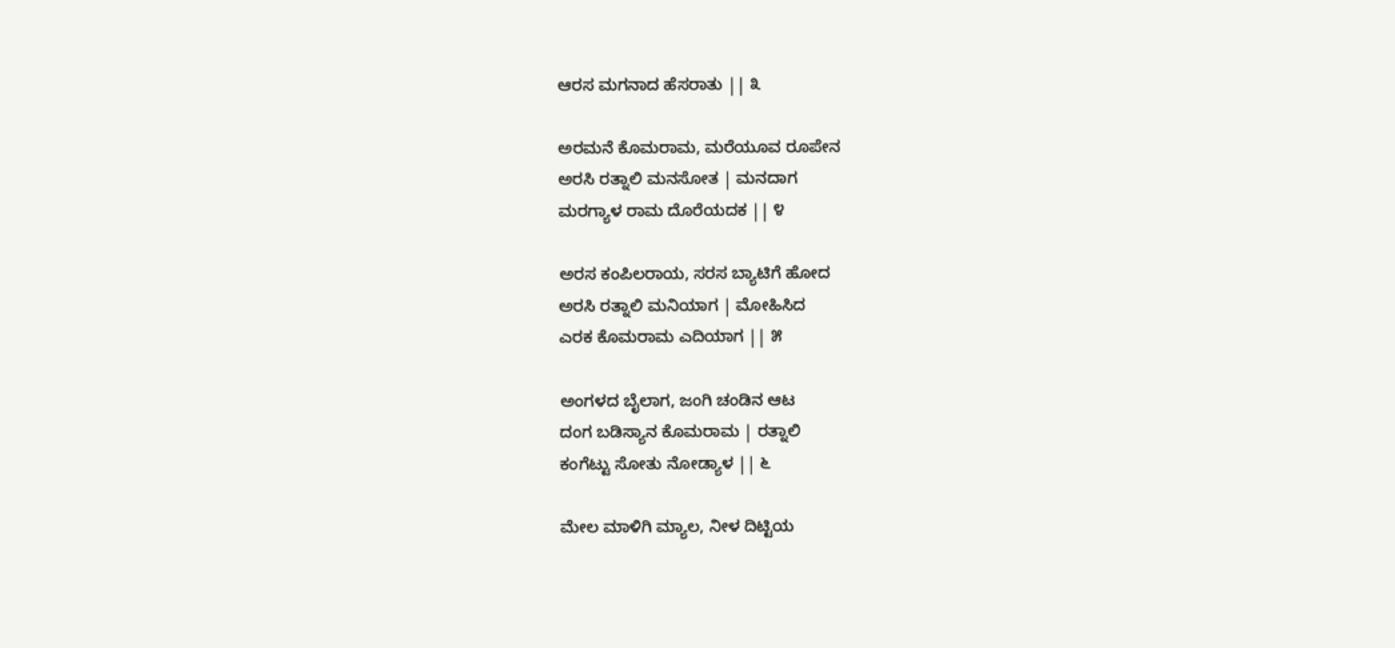ಆರಸ ಮಗನಾದ ಹೆಸರಾತು || ೩

ಅರಮನೆ ಕೊಮರಾಮ, ಮರೆಯೂವ ರೂಪೇನ
ಅರಸಿ ರತ್ನಾಲಿ ಮನಸೋತ | ಮನದಾಗ
ಮರಗ್ಯಾಳ ರಾಮ ದೊರೆಯದಕ || ೪

ಅರಸ ಕಂಪಿಲರಾಯ, ಸರಸ ಬ್ಯಾಟಿಗೆ ಹೋದ
ಅರಸಿ ರತ್ನಾಲಿ ಮನಿಯಾಗ | ಮೋಹಿಸಿದ
ಎರಕ ಕೊಮರಾಮ ಎದಿಯಾಗ || ೫

ಅಂಗಳದ ಬೈಲಾಗ, ಜಂಗಿ ಚಂಡಿನ ಆಟ
ದಂಗ ಬಡಿಸ್ಯಾನ ಕೊಮರಾಮ | ರತ್ನಾಲಿ
ಕಂಗೆಟ್ಟು ಸೋತು ನೋಡ್ಯಾಳ || ೬

ಮೇಲ ಮಾಳಿಗಿ ಮ್ಯಾಲ, ನೀಳ ದಿಟ್ಟಿಯ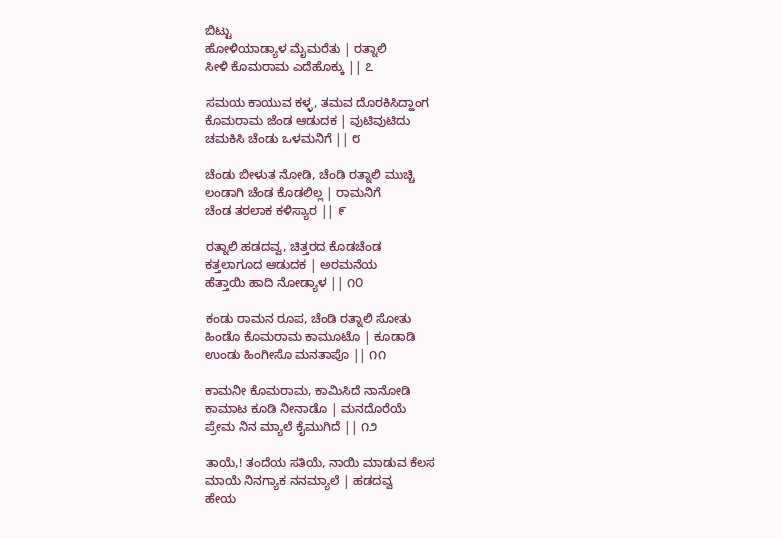ಬಿಟ್ಟು
ಹೋಳಿಯಾಡ್ಯಾಳ ಮೈಮರೆತು | ರತ್ನಾಲಿ
ಸೀಳಿ ಕೊಮರಾಮ ಎದೆಹೊಕ್ಕು || ೭

ಸಮಯ ಕಾಯುವ ಕಳ್ಳ, ತಮವ ದೊರಕಿಸಿದ್ಹಾಂಗ
ಕೊಮರಾಮ ಜೆಂಡ ಆಡುದಕ | ವುಟಿವುಟಿದು
ಚಮಕಿಸಿ ಚೆಂಡು ಒಳಮನಿಗೆ || ೮

ಚೆಂಡು ಬೀಳುತ ನೋಡಿ, ಚೆಂಡಿ ರತ್ನಾಲಿ ಮುಚ್ಚಿ
ಲಂಡಾಗಿ ಚೆಂಡ ಕೊಡಲಿಲ್ಲ | ರಾಮನಿಗೆ
ಚೆಂಡ ತರಲಾಕ ಕಳಿಸ್ಯಾರ || ೯

ರತ್ನಾಲಿ ಹಡದವ್ವ, ಚಿತ್ತರದ ಕೊಡಚೆಂಡ
ಕತ್ತಲಾಗೂದ ಆಡುದಕ | ಅರಮನೆಯ
ಹೆತ್ತಾಯಿ ಹಾದಿ ನೋಡ್ಯಾಳ || ೧೦

ಕಂಡು ರಾಮನ ರೂಪ, ಚೆಂಡಿ ರತ್ನಾಲಿ ಸೋತು
ಹಿಂಡೊ ಕೊಮರಾಮ ಕಾಮೂಟೊ | ಕೂಡಾಡಿ
ಉಂಡು ಹಿಂಗೀಸೊ ಮನತಾಪೊ || ೧೧

ಕಾಮನೀ ಕೊಮರಾಮ, ಕಾಮಿಸಿದೆ ನಾನೋಡಿ
ಕಾಮಾಟ ಕೂಡಿ ನೀನಾಡೊ | ಮನದೊರೆಯೆ
ಪ್ರೇಮ ನಿನ ಮ್ಯಾಲೆ ಕೈಮುಗಿದೆ || ೧೨

ತಾಯೆ,! ತಂದೆಯ ಸತಿಯೆ, ನಾಯಿ ಮಾಡುವ ಕೆಲಸ
ಮಾಯೆ ನಿನಗ್ಯಾಕ ನನಮ್ಯಾಲೆ | ಹಡದವ್ವ
ಹೇಯ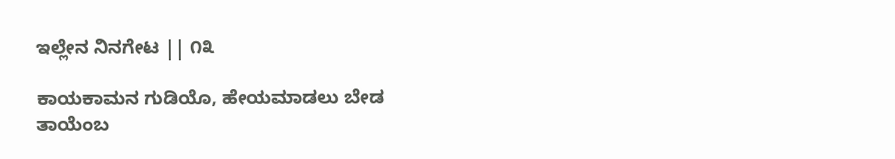ಇಲ್ಲೇನ ನಿನಗೇಟ || ೧೩

ಕಾಯಕಾಮನ ಗುಡಿಯೊ, ಹೇಯಮಾಡಲು ಬೇಡ
ತಾಯೆಂಬ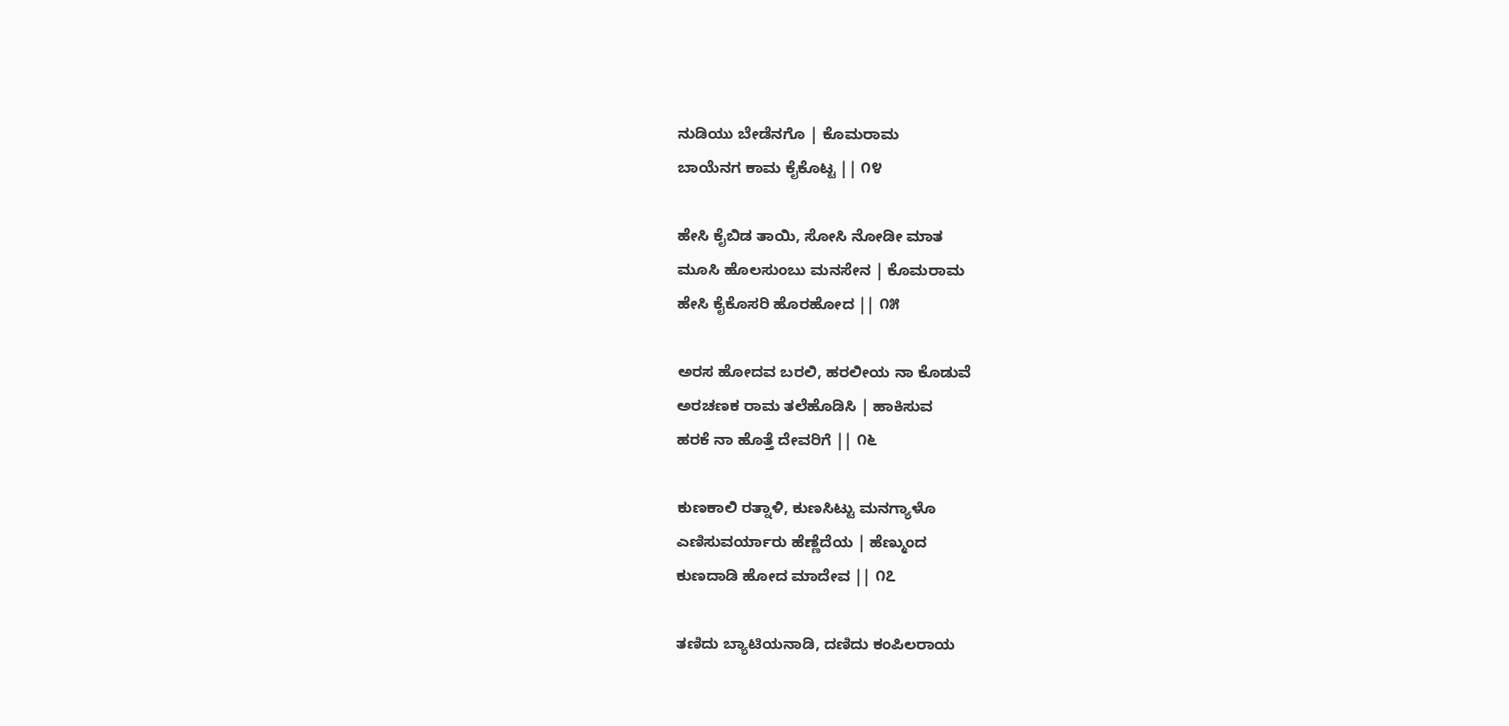ನುಡಿಯು ಬೇಡೆನಗೊ | ಕೊಮರಾಮ
ಬಾಯೆನಗ ಕಾಮ ಕೈಕೊಟ್ಟ || ೧೪

ಹೇಸಿ ಕೈಬಿಡ ತಾಯಿ, ಸೋಸಿ ನೋಡೀ ಮಾತ
ಮೂಸಿ ಹೊಲಸುಂಬು ಮನಸೇನ | ಕೊಮರಾಮ
ಹೇಸಿ ಕೈಕೊಸರಿ ಹೊರಹೋದ || ೧೫

ಅರಸ ಹೋದವ ಬರಲಿ, ಹರಲೀಯ ನಾ ಕೊಡುವೆ
ಅರಚಣಕ ರಾಮ ತಲೆಹೊಡಿಸಿ | ಹಾಕಿಸುವ
ಹರಕೆ ನಾ ಹೊತ್ತೆ ದೇವರಿಗೆ || ೧೬

ಕುಣಕಾಲಿ ರತ್ನಾಳಿ, ಕುಣಸಿಟ್ಟು ಮನಗ್ಯಾಳೊ
ಎಣಿಸುವರ್ಯಾರು ಹೆಣ್ಣೆದೆಯ | ಹೆಣ್ಮುಂದ
ಕುಣದಾಡಿ ಹೋದ ಮಾದೇವ || ೧೭

ತಣಿದು ಬ್ಯಾಟಿಯನಾಡಿ, ದಣಿದು ಕಂಪಿಲರಾಯ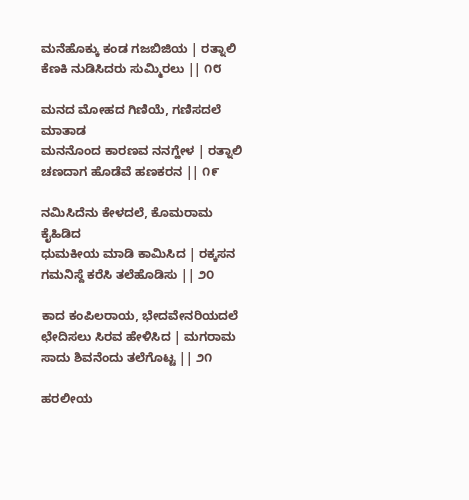ಮನೆಹೊಕ್ಕು ಕಂಡ ಗಜಬಿಜಿಯ | ರತ್ನಾಲಿ
ಕೆಣಕಿ ನುಡಿಸಿದರು ಸುಮ್ಮಿರಲು || ೧೮

ಮನದ ಮೋಹದ ಗಿಣಿಯೆ, ಗಣಿಸದಲೆ ಮಾತಾಡ
ಮನನೊಂದ ಕಾರಣವ ನನಗ್ಹೇಳ | ರತ್ನಾಲಿ
ಚಣದಾಗ ಹೊಡೆವೆ ಹಣಕರನ || ೧೯

ನಮಿಸಿದೆನು ಕೇಳದಲೆ, ಕೊಮರಾಮ ಕೈಹಿಡಿದ
ಧುಮಕೀಯ ಮಾಡಿ ಕಾಮಿಸಿದ | ರಕ್ಕಸನ
ಗಮನಿಸ್ದೆ ಕರೆಸಿ ತಲೆಹೊಡಿಸು || ೨೦

ಕಾದ ಕಂಪಿಲರಾಯ, ಭೇದವೇನರಿಯದಲೆ
ಛೇದಿಸಲು ಸಿರವ ಹೇಳಿಸಿದ | ಮಗರಾಮ
ಸಾದು ಶಿವನೆಂದು ತಲೆಗೊಟ್ಟ || ೨೧

ಹರಲೀಯ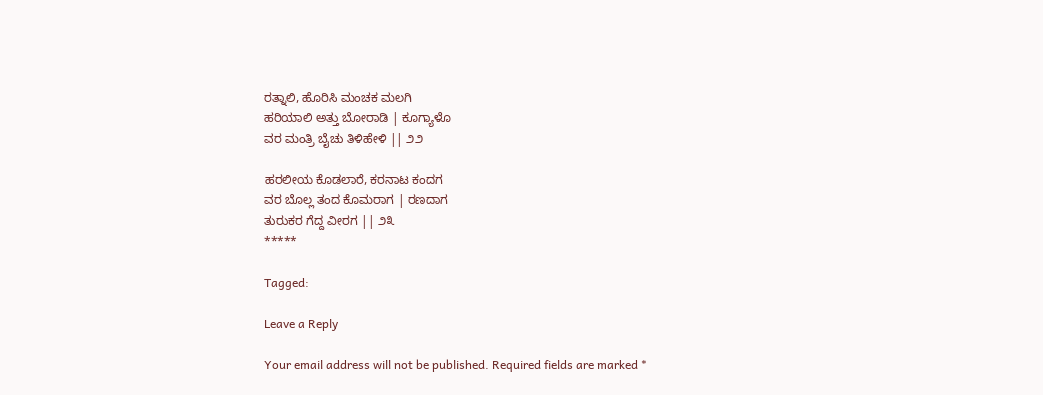ರತ್ನಾಲಿ, ಹೊರಿಸಿ ಮಂಚಕ ಮಲಗಿ
ಹರಿಯಾಲಿ ಅತ್ತು ಬೋರಾಡಿ | ಕೂಗ್ಯಾಳೊ
ವರ ಮಂತ್ರಿ ಬೈಚು ತಿಳಿಹೇಳಿ || ೨೨

ಹರಲೀಯ ಕೊಡಲಾರೆ, ಕರನಾಟ ಕಂದಗ
ವರ ಬೊಲ್ಲ ತಂದ ಕೊಮರಾಗ | ರಣದಾಗ
ತುರುಕರ ಗೆದ್ದ ವೀರಗ || ೨೩
*****

Tagged:

Leave a Reply

Your email address will not be published. Required fields are marked *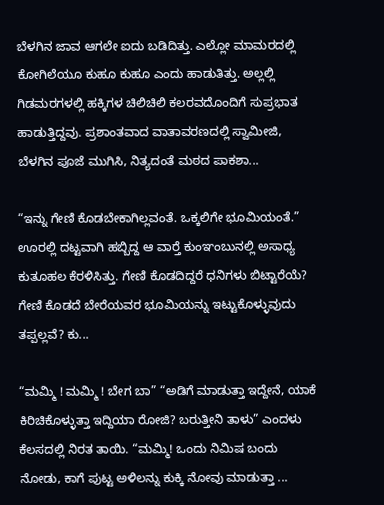ಬೆಳಗಿನ ಜಾವ ಆಗಲೇ ಐದು ಬಡಿದಿತ್ತು. ಎಲ್ಲೋ ಮಾಮರದಲ್ಲಿ ಕೋಗಿಲೆಯೂ ಕುಹೂ ಕುಹೂ ಎಂದು ಹಾಡುತಿತ್ತು. ಅಲ್ಲಲ್ಲಿ ಗಿಡಮರಗಳಲ್ಲಿ ಹಕ್ಕಿಗಳ ಚಿಲಿಚಿಲಿ ಕಲರವದೊಂದಿಗೆ ಸುಪ್ರಭಾತ ಹಾಡುತ್ತಿದ್ದವು. ಪ್ರಶಾಂತವಾದ ವಾತಾವರಣದಲ್ಲಿ ಸ್ವಾಮೀಜಿ, ಬೆಳಗಿನ ಪೂಜೆ ಮುಗಿಸಿ, ನಿತ್ಯದಂತೆ ಮಠದ ಪಾಕಶಾ...

“ಇನ್ನು ಗೇಣಿ ಕೊಡಬೇಕಾಗಿಲ್ಲವಂತೆ. ಒಕ್ಕಲಿಗೇ ಭೂಮಿಯಂತೆ.” ಊರಲ್ಲಿ ದಟ್ಟವಾಗಿ ಹಬ್ಬಿದ್ದ ಆ ವಾರ್‍ತೆ ಕುಂಞಂಬುನಲ್ಲಿ ಅಸಾಧ್ಯ ಕುತೂಹಲ ಕೆರಳಿಸಿತ್ತು. ಗೇಣಿ ಕೊಡದಿದ್ದರೆ ಧನಿಗಳು ಬಿಟ್ಟಾರೆಯೆ? ಗೇಣಿ ಕೊಡದೆ ಬೇರೆಯವರ ಭೂಮಿಯನ್ನು ಇಟ್ಟುಕೊಳ್ಳುವುದು ತಪ್ಪಲ್ಲವೆ? ಕು...

“ಮಮ್ಮಿ ! ಮಮ್ಮಿ ! ಬೇಗ ಬಾ” “ಅಡಿಗೆ ಮಾಡುತ್ತಾ ಇದ್ದೇನೆ, ಯಾಕೆ ಕಿರಿಚಿಕೊಳ್ಳುತ್ತಾ ಇದ್ದಿಯಾ ರೋಜಿ? ಬರುತ್ತೀನಿ ತಾಳು” ಎಂದಳು ಕೆಲಸದಲ್ಲಿ ನಿರತ ತಾಯಿ. “ಮಮ್ಮಿ! ಒಂದು ನಿಮಿಷ ಬಂದು ನೋಡು, ಕಾಗೆ ಪುಟ್ಟ ಅಳಿಲನ್ನು ಕುಕ್ಕಿ ನೋವು ಮಾಡುತ್ತಾ ...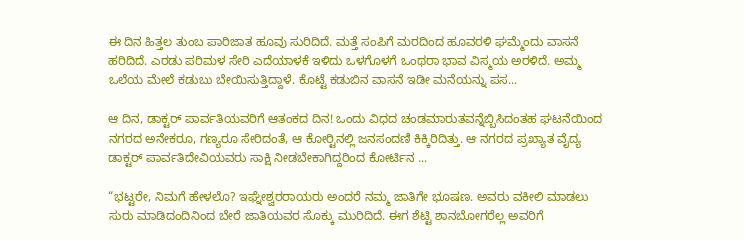ಈ ದಿನ ಹಿತ್ತಲ ತುಂಬ ಪಾರಿಜಾತ ಹೂವು ಸುರಿದಿದೆ. ಮತ್ತೆ ಸಂಪಿಗೆ ಮರದಿಂದ ಹೂವರಳಿ ಘಮ್ಮೆಂದು ವಾಸನೆ ಹರಿದಿದೆ. ಎರಡು ಪರಿಮಳ ಸೇರಿ ಎದೆಯಾಳಕೆ ಇಳಿದು ಒಳಗೊಳಗೆ ಒಂಥರಾ ಭಾವ ವಿಸ್ಮಯ ಅರಳಿದೆ. ಅಮ್ಮ ಒಲೆಯ ಮೇಲೆ ಕಡುಬು ಬೇಯಿಸುತ್ತಿದ್ದಾಳೆ. ಕೊಟ್ಟೆ ಕಡುಬಿನ ವಾಸನೆ ಇಡೀ ಮನೆಯನ್ನು ಪಸ...

ಆ ದಿನ, ಡಾಕ್ಟರ್ ಪಾರ್ವತಿಯವರಿಗೆ ಆತಂಕದ ದಿನ! ಒಂದು ವಿಧದ ಚಂಡಮಾರುತವನ್ನೆಬ್ಬಿಸಿದಂತಹ ಘಟನೆಯಿಂದ ನಗರದ ಅನೇಕರೂ, ಗಣ್ಯರೂ ಸೇರಿದಂತೆ, ಆ ಕೋರ್‍ಟಿನಲ್ಲಿ ಜನಸಂದಣಿ ಕಿಕ್ಕಿರಿದಿತ್ತು. ಆ ನಗರದ ಪ್ರಖ್ಯಾತ ವೈದ್ಯ ಡಾಕ್ಟರ್ ಪಾರ್ವತಿದೇವಿಯವರು ಸಾಕ್ಷಿ ನೀಡಬೇಕಾಗಿದ್ದರಿಂದ ಕೋರ್ಟಿನ ...

“ಭಟ್ಟರೇ, ನಿಮಗೆ ಹೇಳಲೊ? ಇಘ್ನೇಶ್ವರರಾಯರು ಅಂದರೆ ನಮ್ಮ ಜಾತಿಗೇ ಭೂಷಣ. ಅವರು ವಕೀಲಿ ಮಾಡಲು ಸುರು ಮಾಡಿದಂದಿನಿಂದ ಬೇರೆ ಜಾತಿಯವರ ಸೊಕ್ಕು ಮುರಿದಿದೆ. ಈಗ ಶೆಟ್ಟಿ ಶಾನಬೋಗರೆಲ್ಲ ಅವರಿಗೆ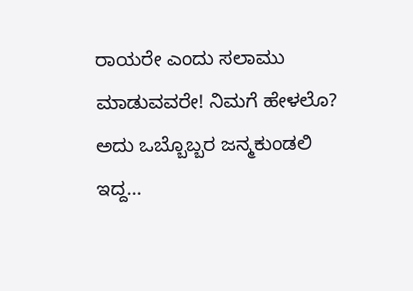ರಾಯರೇ ಎಂದು ಸಲಾಮು ಮಾಡುವವರೇ! ನಿಮಗೆ ಹೇಳಲೊ? ಅದು ಒಬ್ಬೊಬ್ಬರ ಜನ್ಮಕುಂಡಲಿ ಇದ್ದ...